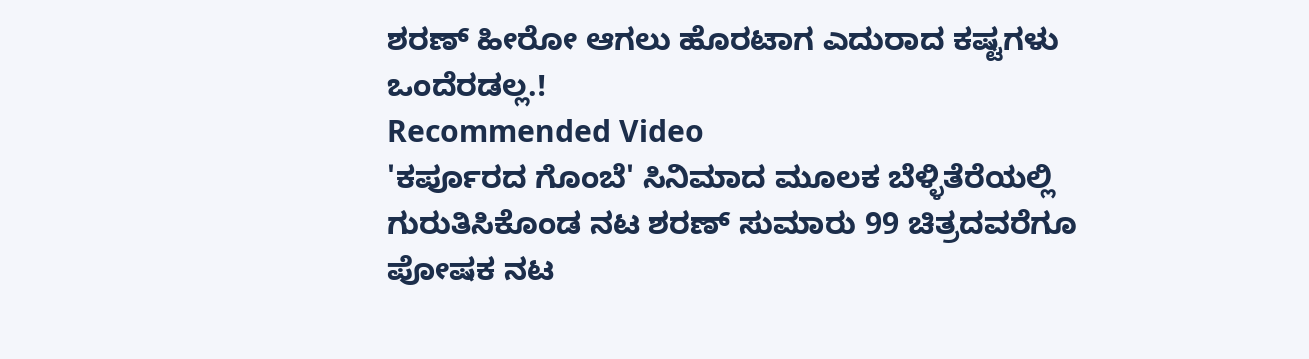ಶರಣ್ ಹೀರೋ ಆಗಲು ಹೊರಟಾಗ ಎದುರಾದ ಕಷ್ಟಗಳು ಒಂದೆರಡಲ್ಲ.!
Recommended Video
'ಕರ್ಪೂರದ ಗೊಂಬೆ' ಸಿನಿಮಾದ ಮೂಲಕ ಬೆಳ್ಳಿತೆರೆಯಲ್ಲಿ ಗುರುತಿಸಿಕೊಂಡ ನಟ ಶರಣ್ ಸುಮಾರು 99 ಚಿತ್ರದವರೆಗೂ ಪೋಷಕ ನಟ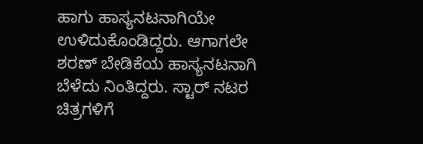ಹಾಗು ಹಾಸ್ಯನಟನಾಗಿಯೇ ಉಳಿದುಕೊಂಡಿದ್ದರು. ಆಗಾಗಲೇ ಶರಣ್ ಬೇಡಿಕೆಯ ಹಾಸ್ಯನಟನಾಗಿ ಬೆಳೆದು ನಿಂತಿದ್ದರು. ಸ್ಟಾರ್ ನಟರ ಚಿತ್ರಗಳಿಗೆ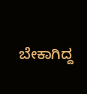ಬೇಕಾಗಿದ್ದ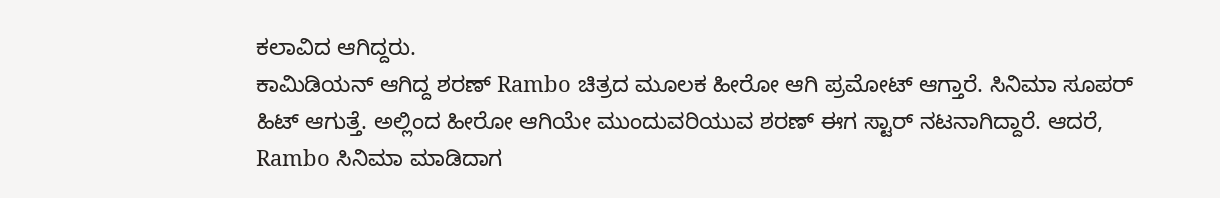ಕಲಾವಿದ ಆಗಿದ್ದರು.
ಕಾಮಿಡಿಯನ್ ಆಗಿದ್ದ ಶರಣ್ Rambo ಚಿತ್ರದ ಮೂಲಕ ಹೀರೋ ಆಗಿ ಪ್ರಮೋಟ್ ಆಗ್ತಾರೆ. ಸಿನಿಮಾ ಸೂಪರ್ ಹಿಟ್ ಆಗುತ್ತೆ. ಅಲ್ಲಿಂದ ಹೀರೋ ಆಗಿಯೇ ಮುಂದುವರಿಯುವ ಶರಣ್ ಈಗ ಸ್ಟಾರ್ ನಟನಾಗಿದ್ದಾರೆ. ಆದರೆ, Rambo ಸಿನಿಮಾ ಮಾಡಿದಾಗ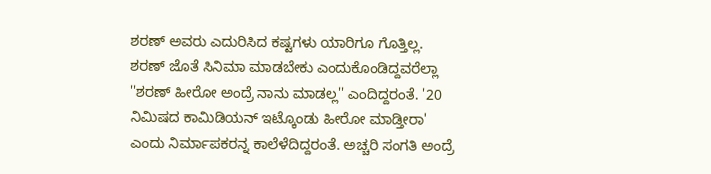ಶರಣ್ ಅವರು ಎದುರಿಸಿದ ಕಷ್ಟಗಳು ಯಾರಿಗೂ ಗೊತ್ತಿಲ್ಲ.
ಶರಣ್ ಜೊತೆ ಸಿನಿಮಾ ಮಾಡಬೇಕು ಎಂದುಕೊಂಡಿದ್ದವರೆಲ್ಲಾ ''ಶರಣ್ ಹೀರೋ ಅಂದ್ರೆ ನಾನು ಮಾಡಲ್ಲ'' ಎಂದಿದ್ದರಂತೆ. '20 ನಿಮಿಷದ ಕಾಮಿಡಿಯನ್ ಇಟ್ಕೊಂಡು ಹೀರೋ ಮಾಡ್ತೀರಾ' ಎಂದು ನಿರ್ಮಾಪಕರನ್ನ ಕಾಲೆಳೆದಿದ್ದರಂತೆ. ಅಚ್ಚರಿ ಸಂಗತಿ ಅಂದ್ರೆ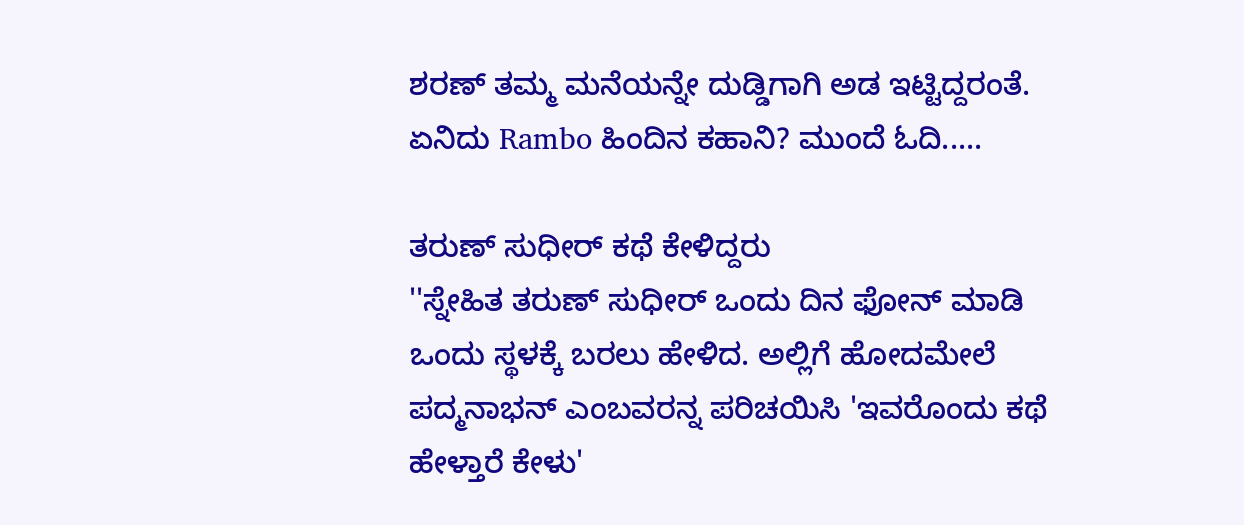ಶರಣ್ ತಮ್ಮ ಮನೆಯನ್ನೇ ದುಡ್ಡಿಗಾಗಿ ಅಡ ಇಟ್ಟಿದ್ದರಂತೆ. ಏನಿದು Rambo ಹಿಂದಿನ ಕಹಾನಿ? ಮುಂದೆ ಓದಿ.....

ತರುಣ್ ಸುಧೀರ್ ಕಥೆ ಕೇಳಿದ್ದರು
''ಸ್ನೇಹಿತ ತರುಣ್ ಸುಧೀರ್ ಒಂದು ದಿನ ಫೋನ್ ಮಾಡಿ ಒಂದು ಸ್ಥಳಕ್ಕೆ ಬರಲು ಹೇಳಿದ. ಅಲ್ಲಿಗೆ ಹೋದಮೇಲೆ ಪದ್ಮನಾಭನ್ ಎಂಬವರನ್ನ ಪರಿಚಯಿಸಿ 'ಇವರೊಂದು ಕಥೆ ಹೇಳ್ತಾರೆ ಕೇಳು'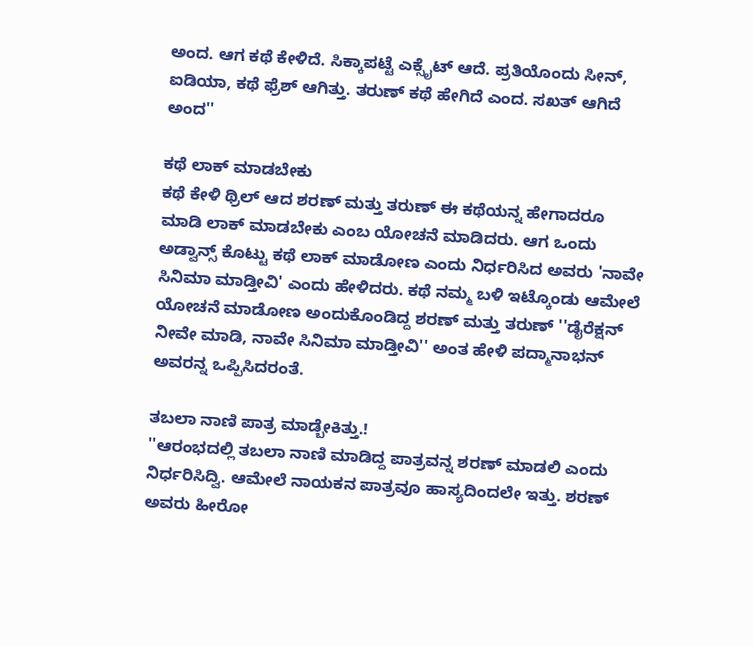ಅಂದ. ಆಗ ಕಥೆ ಕೇಳಿದೆ. ಸಿಕ್ಕಾಪಟ್ಟೆ ಎಕ್ಸೈಟ್ ಆದೆ. ಪ್ರತಿಯೊಂದು ಸೀನ್, ಐಡಿಯಾ, ಕಥೆ ಫ್ರೆಶ್ ಆಗಿತ್ತು. ತರುಣ್ ಕಥೆ ಹೇಗಿದೆ ಎಂದ. ಸಖತ್ ಆಗಿದೆ ಅಂದ''

ಕಥೆ ಲಾಕ್ ಮಾಡಬೇಕು
ಕಥೆ ಕೇಳಿ ಥ್ರಿಲ್ ಆದ ಶರಣ್ ಮತ್ತು ತರುಣ್ ಈ ಕಥೆಯನ್ನ ಹೇಗಾದರೂ ಮಾಡಿ ಲಾಕ್ ಮಾಡಬೇಕು ಎಂಬ ಯೋಚನೆ ಮಾಡಿದರು. ಆಗ ಒಂದು ಅಡ್ವಾನ್ಸ್ ಕೊಟ್ಟು ಕಥೆ ಲಾಕ್ ಮಾಡೋಣ ಎಂದು ನಿರ್ಧರಿಸಿದ ಅವರು 'ನಾವೇ ಸಿನಿಮಾ ಮಾಡ್ತೀವಿ' ಎಂದು ಹೇಳಿದರು. ಕಥೆ ನಮ್ಮ ಬಳಿ ಇಟ್ಕೊಂಡು ಆಮೇಲೆ ಯೋಚನೆ ಮಾಡೋಣ ಅಂದುಕೊಂಡಿದ್ದ ಶರಣ್ ಮತ್ತು ತರುಣ್ ''ಡೈರೆಕ್ಷನ್ ನೀವೇ ಮಾಡಿ, ನಾವೇ ಸಿನಿಮಾ ಮಾಡ್ತೀವಿ'' ಅಂತ ಹೇಳಿ ಪದ್ಮಾನಾಭನ್ ಅವರನ್ನ ಒಪ್ಪಿಸಿದರಂತೆ.

ತಬಲಾ ನಾಣಿ ಪಾತ್ರ ಮಾಡ್ಬೇಕಿತ್ತು.!
''ಆರಂಭದಲ್ಲಿ ತಬಲಾ ನಾಣಿ ಮಾಡಿದ್ದ ಪಾತ್ರವನ್ನ ಶರಣ್ ಮಾಡಲಿ ಎಂದು ನಿರ್ಧರಿಸಿದ್ವಿ. ಆಮೇಲೆ ನಾಯಕನ ಪಾತ್ರವೂ ಹಾಸ್ಯದಿಂದಲೇ ಇತ್ತು. ಶರಣ್ ಅವರು ಹೀರೋ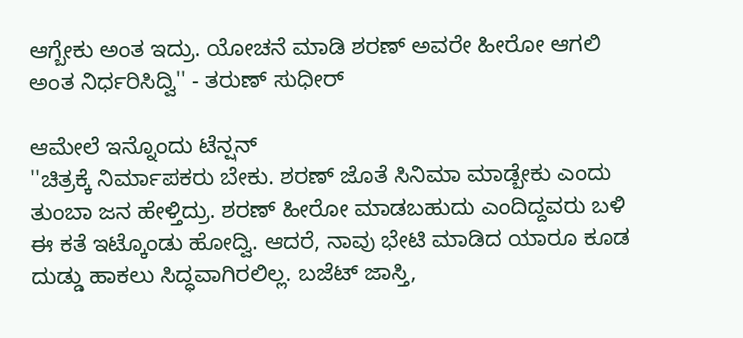ಆಗ್ಬೇಕು ಅಂತ ಇದ್ರು. ಯೋಚನೆ ಮಾಡಿ ಶರಣ್ ಅವರೇ ಹೀರೋ ಆಗಲಿ ಅಂತ ನಿರ್ಧರಿಸಿದ್ವಿ'' - ತರುಣ್ ಸುಧೀರ್

ಆಮೇಲೆ ಇನ್ನೊಂದು ಟೆನ್ಷನ್
''ಚಿತ್ರಕ್ಕೆ ನಿರ್ಮಾಪಕರು ಬೇಕು. ಶರಣ್ ಜೊತೆ ಸಿನಿಮಾ ಮಾಡ್ಬೇಕು ಎಂದು ತುಂಬಾ ಜನ ಹೇಳ್ತಿದ್ರು. ಶರಣ್ ಹೀರೋ ಮಾಡಬಹುದು ಎಂದಿದ್ದವರು ಬಳಿ ಈ ಕತೆ ಇಟ್ಕೊಂಡು ಹೋದ್ವಿ. ಆದರೆ, ನಾವು ಭೇಟಿ ಮಾಡಿದ ಯಾರೂ ಕೂಡ ದುಡ್ಡು ಹಾಕಲು ಸಿದ್ಧವಾಗಿರಲಿಲ್ಲ. ಬಜೆಟ್ ಜಾಸ್ತಿ,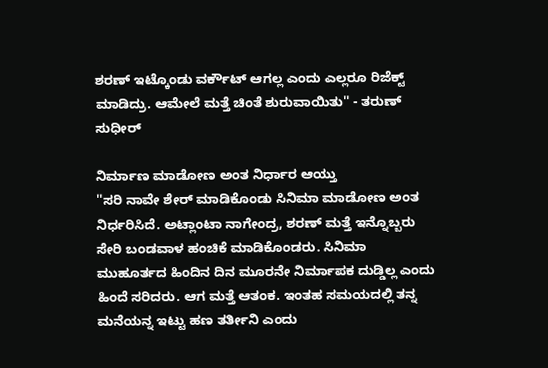ಶರಣ್ ಇಟ್ಕೊಂಡು ವರ್ಕೌಟ್ ಆಗಲ್ಲ ಎಂದು ಎಲ್ಲರೂ ರಿಜೆಕ್ಟ್ ಮಾಡಿದ್ರು. ಆಮೇಲೆ ಮತ್ತೆ ಚಿಂತೆ ಶುರುವಾಯಿತು'' - ತರುಣ್ ಸುಧೀರ್

ನಿರ್ಮಾಣ ಮಾಡೋಣ ಅಂತ ನಿರ್ಧಾರ ಆಯ್ತು
''ಸರಿ ನಾವೇ ಶೇರ್ ಮಾಡಿಕೊಂಡು ಸಿನಿಮಾ ಮಾಡೋಣ ಅಂತ ನಿರ್ಧರಿಸಿದೆ. ಅಟ್ಲಾಂಟಾ ನಾಗೇಂದ್ರ, ಶರಣ್ ಮತ್ತೆ ಇನ್ನೊಬ್ಬರು ಸೇರಿ ಬಂಡವಾಳ ಹಂಚಿಕೆ ಮಾಡಿಕೊಂಡರು. ಸಿನಿಮಾ ಮುಹೂರ್ತದ ಹಿಂದಿನ ದಿನ ಮೂರನೇ ನಿರ್ಮಾಪಕ ದುಡ್ಡಿಲ್ಲ ಎಂದು ಹಿಂದೆ ಸರಿದರು. ಆಗ ಮತ್ತೆ ಆತಂಕ. ಇಂತಹ ಸಮಯದಲ್ಲಿ ತನ್ನ ಮನೆಯನ್ನ ಇಟ್ಟು ಹಣ ತರ್ತೀನಿ ಎಂದು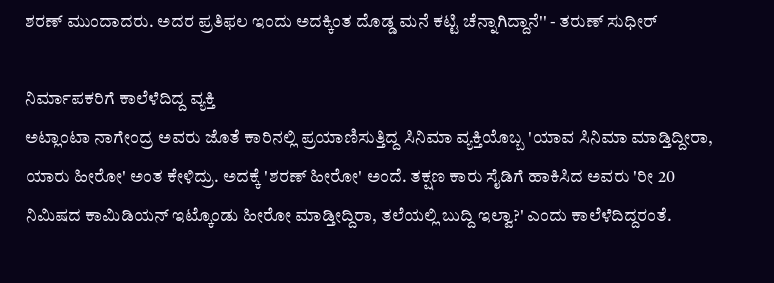ಶರಣ್ ಮುಂದಾದರು. ಅದರ ಪ್ರತಿಫಲ ಇಂದು ಅದಕ್ಕಿಂತ ದೊಡ್ಡ ಮನೆ ಕಟ್ಟಿ ಚೆನ್ನಾಗಿದ್ದಾನೆ'' - ತರುಣ್ ಸುಧೀರ್

ನಿರ್ಮಾಪಕರಿಗೆ ಕಾಲೆಳೆದಿದ್ದ ವ್ಯಕ್ತಿ
ಅಟ್ಲಾಂಟಾ ನಾಗೇಂದ್ರ ಅವರು ಜೊತೆ ಕಾರಿನಲ್ಲಿ ಪ್ರಯಾಣಿಸುತ್ತಿದ್ದ ಸಿನಿಮಾ ವ್ಯಕ್ತಿಯೊಬ್ಬ 'ಯಾವ ಸಿನಿಮಾ ಮಾಡ್ತಿದ್ದೀರಾ, ಯಾರು ಹೀರೋ' ಅಂತ ಕೇಳಿದ್ರು. ಅದಕ್ಕೆ 'ಶರಣ್ ಹೀರೋ' ಅಂದೆ. ತಕ್ಷಣ ಕಾರು ಸೈಡಿಗೆ ಹಾಕಿಸಿದ ಅವರು 'ರೀ 20 ನಿಮಿಷದ ಕಾಮಿಡಿಯನ್ ಇಟ್ಕೊಂಡು ಹೀರೋ ಮಾಡ್ತೀದ್ದಿರಾ, ತಲೆಯಲ್ಲಿ ಬುದ್ದಿ ಇಲ್ವಾ?' ಎಂದು ಕಾಲೆಳೆದಿದ್ದರಂತೆ.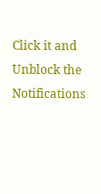Click it and Unblock the Notifications